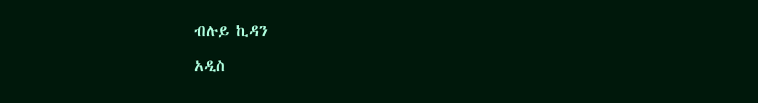ብሉይ ኪዳን

አዲስ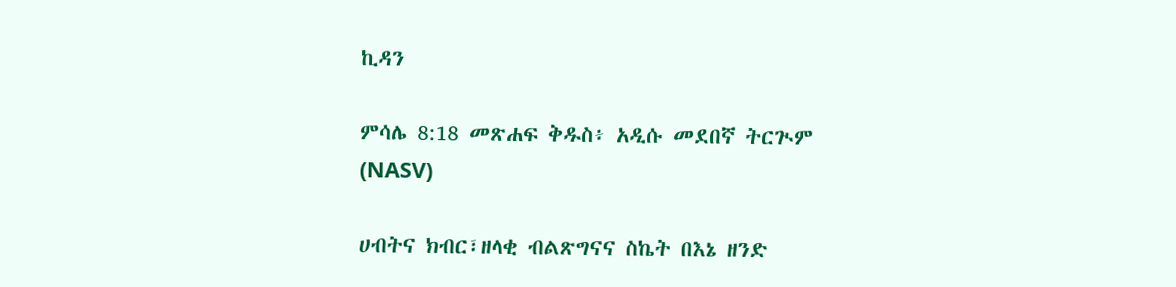ኪዳን

ምሳሌ 8:18 መጽሐፍ ቅዱስ፥ አዲሱ መደበኛ ትርጒም (NASV)

ሀብትና ክብር፣ዘላቂ ብልጽግናና ስኬት በእኔ ዘንድ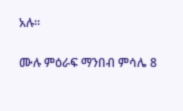አሉ።

ሙሉ ምዕራፍ ማንበብ ምሳሌ 8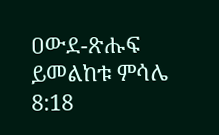ዐውደ-ጽሑፍ ይመልከቱ ምሳሌ 8:18